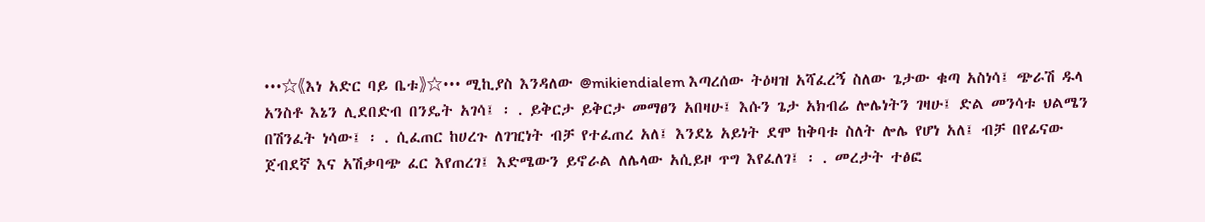•••☆《እነ አድር ባይ ቤቱ》☆••• ሚኪያስ እንዳለው @mikiendialem እጣረሰው ትዕዛዝ አሻፈረኝ ስለው ጌታው ቁጣ አስነሳ፤ ጭራሽ ዱላ አንስቶ እኔን ሊደበድብ በንዴት አገሳ፤ ፡ . ይቅርታ ይቅርታ መማፀን አበዛሁ፤ እሱን ጌታ አክብሬ ሎሌነትን ገዛሁ፤ ድል መንሳቱ ህልሜን በሽንፈት ነሳው፤ ፡ . ሲፈጠር ከሀረጉ ለገዢነት ብቻ የተፈጠረ አለ፤ እንደኔ አይነት ደሞ ከቅባቱ ስለት ሎሌ የሆነ አለ፤ ብቻ በየፊናው ጀብደኛ እና አሽቃባጭ ፈር እየጠረገ፤ እድሜውን ይኖራል ለሌላው አሲይዞ ጥግ እየፈለገ፤ ፡ . መረታት ተፅፎ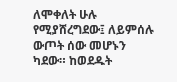ለሞቀለት ሁሉ የሚያሸረግደው፤ ለይምሰሉ ውጦት ሰው መሆኑን ካደው። ከወደዱት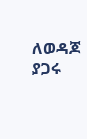ለወዳጆ ያጋሩ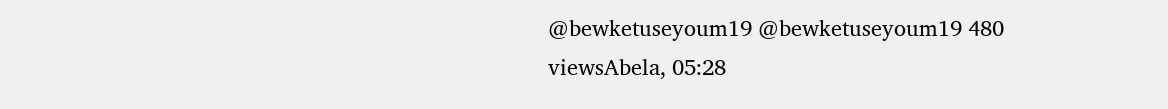@bewketuseyoum19 @bewketuseyoum19 480 viewsAbela, 05:28